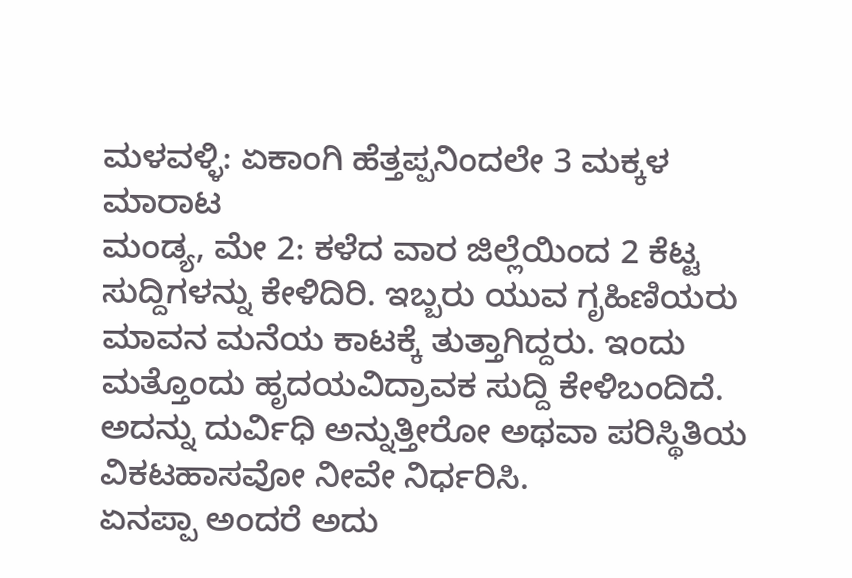ಮಳವಳ್ಳಿ: ಏಕಾಂಗಿ ಹೆತ್ತಪ್ಪನಿಂದಲೇ 3 ಮಕ್ಕಳ ಮಾರಾಟ
ಮಂಡ್ಯ, ಮೇ 2: ಕಳೆದ ವಾರ ಜಿಲ್ಲೆಯಿಂದ 2 ಕೆಟ್ಟ ಸುದ್ದಿಗಳನ್ನು ಕೇಳಿದಿರಿ. ಇಬ್ಬರು ಯುವ ಗೃಹಿಣಿಯರು ಮಾವನ ಮನೆಯ ಕಾಟಕ್ಕೆ ತುತ್ತಾಗಿದ್ದರು. ಇಂದು ಮತ್ತೊಂದು ಹೃದಯವಿದ್ರಾವಕ ಸುದ್ದಿ ಕೇಳಿಬಂದಿದೆ. ಅದನ್ನು ದುರ್ವಿಧಿ ಅನ್ನುತ್ತೀರೋ ಅಥವಾ ಪರಿಸ್ಥಿತಿಯ ವಿಕಟಹಾಸವೋ ನೀವೇ ನಿರ್ಧರಿಸಿ.
ಏನಪ್ಪಾ ಅಂದರೆ ಅದು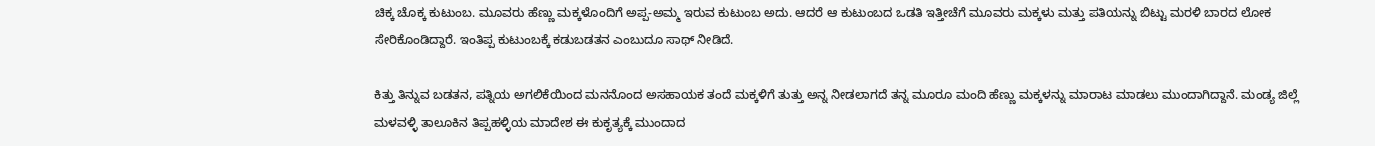ಚಿಕ್ಕ ಚೊಕ್ಕ ಕುಟುಂಬ. ಮೂವರು ಹೆಣ್ಣು ಮಕ್ಕಳೊಂದಿಗೆ ಅಪ್ಪ-ಅಮ್ಮ ಇರುವ ಕುಟುಂಬ ಅದು. ಆದರೆ ಆ ಕುಟುಂಬದ ಒಡತಿ ಇತ್ತೀಚೆಗೆ ಮೂವರು ಮಕ್ಕಳು ಮತ್ತು ಪತಿಯನ್ನು ಬಿಟ್ಟು ಮರಳಿ ಬಾರದ ಲೋಕ ಸೇರಿಕೊಂಡಿದ್ದಾರೆ. ಇಂತಿಪ್ಪ ಕುಟುಂಬಕ್ಕೆ ಕಡುಬಡತನ ಎಂಬುದೂ ಸಾಥ್ ನೀಡಿದೆ.

ಕಿತ್ತು ತಿನ್ನುವ ಬಡತನ, ಪತ್ನಿಯ ಅಗಲಿಕೆಯಿಂದ ಮನನೊಂದ ಅಸಹಾಯಕ ತಂದೆ ಮಕ್ಕಳಿಗೆ ತುತ್ತು ಅನ್ನ ನೀಡಲಾಗದೆ ತನ್ನ ಮೂರೂ ಮಂದಿ ಹೆಣ್ಣು ಮಕ್ಕಳನ್ನು ಮಾರಾಟ ಮಾಡಲು ಮುಂದಾಗಿದ್ದಾನೆ. ಮಂಡ್ಯ ಜಿಲ್ಲೆ ಮಳವಳ್ಳಿ ತಾಲೂಕಿನ ತಿಪ್ಪಹಳ್ಳಿಯ ಮಾದೇಶ ಈ ಕುಕೃತ್ಯಕ್ಕೆ ಮುಂದಾದ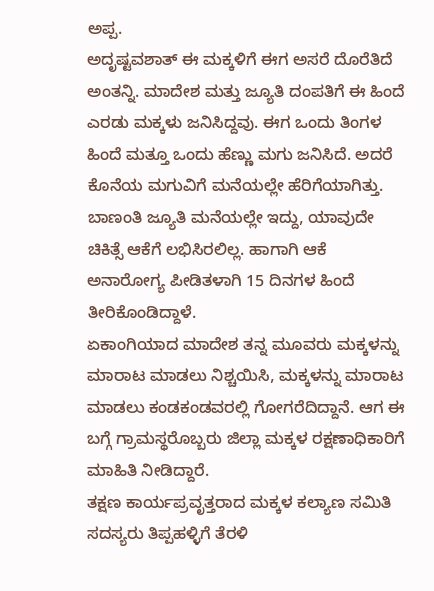ಅಪ್ಪ.
ಅದೃಷ್ಟವಶಾತ್ ಈ ಮಕ್ಕಳಿಗೆ ಈಗ ಅಸರೆ ದೊರೆತಿದೆ ಅಂತನ್ನಿ. ಮಾದೇಶ ಮತ್ತು ಜ್ಯೂತಿ ದಂಪತಿಗೆ ಈ ಹಿಂದೆ ಎರಡು ಮಕ್ಕಳು ಜನಿಸಿದ್ದವು. ಈಗ ಒಂದು ತಿಂಗಳ ಹಿಂದೆ ಮತ್ತೂ ಒಂದು ಹೆಣ್ಣು ಮಗು ಜನಿಸಿದೆ. ಅದರೆ ಕೊನೆಯ ಮಗುವಿಗೆ ಮನೆಯಲ್ಲೇ ಹೆರಿಗೆಯಾಗಿತ್ತು. ಬಾಣಂತಿ ಜ್ಯೂತಿ ಮನೆಯಲ್ಲೇ ಇದ್ದು, ಯಾವುದೇ ಚಿಕಿತ್ಸೆ ಆಕೆಗೆ ಲಭಿಸಿರಲಿಲ್ಲ. ಹಾಗಾಗಿ ಆಕೆ ಅನಾರೋಗ್ಯ ಪೀಡಿತಳಾಗಿ 15 ದಿನಗಳ ಹಿಂದೆ ತೀರಿಕೊಂಡಿದ್ದಾಳೆ.
ಏಕಾಂಗಿಯಾದ ಮಾದೇಶ ತನ್ನ ಮೂವರು ಮಕ್ಕಳನ್ನು ಮಾರಾಟ ಮಾಡಲು ನಿಶ್ಚಯಿಸಿ, ಮಕ್ಕಳನ್ನು ಮಾರಾಟ ಮಾಡಲು ಕಂಡಕಂಡವರಲ್ಲಿ ಗೋಗರೆದಿದ್ದಾನೆ. ಆಗ ಈ ಬಗ್ಗೆ ಗ್ರಾಮಸ್ಥರೊಬ್ಬರು ಜಿಲ್ಲಾ ಮಕ್ಕಳ ರಕ್ಷಣಾಧಿಕಾರಿಗೆ ಮಾಹಿತಿ ನೀಡಿದ್ದಾರೆ.
ತಕ್ಷಣ ಕಾರ್ಯಪ್ರವೃತ್ತರಾದ ಮಕ್ಕಳ ಕಲ್ಯಾಣ ಸಮಿತಿ ಸದಸ್ಯರು ತಿಪ್ಪಹಳ್ಳಿಗೆ ತೆರಳಿ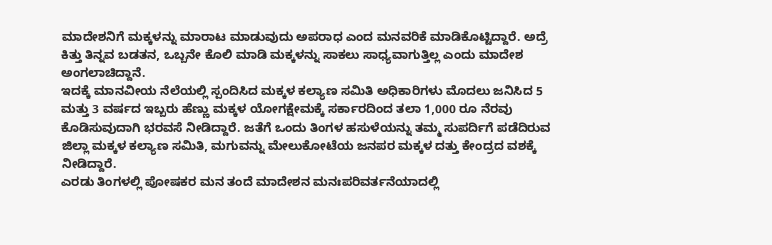ಮಾದೇಶನಿಗೆ ಮಕ್ಕಳನ್ನು ಮಾರಾಟ ಮಾಡುವುದು ಅಪರಾಧ ಎಂದ ಮನವರಿಕೆ ಮಾಡಿಕೊಟ್ಟಿದ್ದಾರೆ. ಅದ್ರೆ ಕಿತ್ತು ತಿನ್ನವ ಬಡತನ, ಒಬ್ಬನೇ ಕೊಲಿ ಮಾಡಿ ಮಕ್ಕಳನ್ನು ಸಾಕಲು ಸಾಧ್ಯವಾಗುತ್ತಿಲ್ಲ ಎಂದು ಮಾದೇಶ ಅಂಗಲಾಚಿದ್ದಾನೆ.
ಇದಕ್ಕೆ ಮಾನವೀಯ ನೆಲೆಯಲ್ಲಿ ಸ್ಪಂದಿಸಿದ ಮಕ್ಕಳ ಕಲ್ಯಾಣ ಸಮಿತಿ ಅಧಿಕಾರಿಗಳು ಮೊದಲು ಜನಿಸಿದ 5 ಮತ್ತು 3 ವರ್ಷದ ಇಬ್ಬರು ಹೆಣ್ಣು ಮಕ್ಕಳ ಯೋಗಕ್ಷೇಮಕ್ಕೆ ಸರ್ಕಾರದಿಂದ ತಲಾ 1,000 ರೂ ನೆರವು ಕೊಡಿಸುವುದಾಗಿ ಭರವಸೆ ನೀಡಿದ್ದಾರೆ. ಜತೆಗೆ ಒಂದು ತಿಂಗಳ ಹಸುಳೆಯನ್ನು ತಮ್ಮ ಸುಪರ್ದಿಗೆ ಪಡೆದಿರುವ ಜಿಲ್ಲಾ ಮಕ್ಕಳ ಕಲ್ಯಾಣ ಸಮಿತಿ, ಮಗುವನ್ನು ಮೇಲುಕೋಟೆಯ ಜನಪರ ಮಕ್ಕಳ ದತ್ತು ಕೇಂದ್ರದ ವಶಕ್ಕೆ ನೀಡಿದ್ದಾರೆ.
ಎರಡು ತಿಂಗಳಲ್ಲಿ ಪೋಷಕರ ಮನ ತಂದೆ ಮಾದೇಶನ ಮನಃಪರಿವರ್ತನೆಯಾದಲ್ಲಿ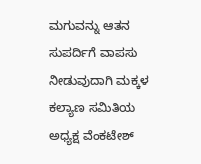ಮಗುವನ್ನು ಆತನ ಸುಪರ್ದಿಗೆ ವಾಪಸು ನೀಡುವುದಾಗಿ ಮಕ್ಕಳ ಕಲ್ಯಾಣ ಸಮಿತಿಯ ಅಧ್ಯಕ್ಷ ವೆಂಕಟೇಶ್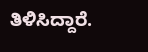ತಿಳಿಸಿದ್ದಾರೆ.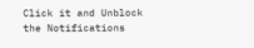Click it and Unblock the Notifications